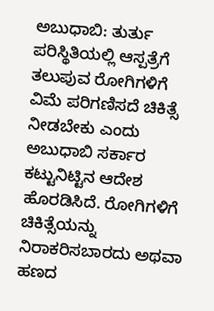ಅಬುಧಾಬಿ: ತುರ್ತು ಪರಿಸ್ಥಿತಿಯಲ್ಲಿ ಆಸ್ಪತ್ರೆಗೆ ತಲುಪುವ ರೋಗಿಗಳಿಗೆ ವಿಮೆ ಪರಿಗಣಿಸದೆ ಚಿಕಿತ್ಸೆ ನೀಡಬೇಕು ಎಂದು ಅಬುಧಾಬಿ ಸರ್ಕಾರ ಕಟ್ಟುನಿಟ್ಟಿನ ಆದೇಶ ಹೊರಡಿಸಿದೆ. ರೋಗಿಗಳಿಗೆ ಚಿಕಿತ್ಸೆಯನ್ನು ನಿರಾಕರಿಸಬಾರದು ಅಥವಾ ಹಣದ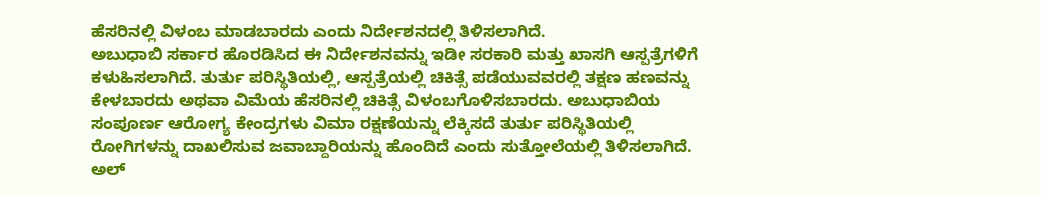ಹೆಸರಿನಲ್ಲಿ ವಿಳಂಬ ಮಾಡಬಾರದು ಎಂದು ನಿರ್ದೇಶನದಲ್ಲಿ ತಿಳಿಸಲಾಗಿದೆ.
ಅಬುಧಾಬಿ ಸರ್ಕಾರ ಹೊರಡಿಸಿದ ಈ ನಿರ್ದೇಶನವನ್ನು ಇಡೀ ಸರಕಾರಿ ಮತ್ತು ಖಾಸಗಿ ಆಸ್ಪತ್ರೆಗಳಿಗೆ ಕಳುಹಿಸಲಾಗಿದೆ. ತುರ್ತು ಪರಿಸ್ಥಿತಿಯಲ್ಲಿ, ಆಸ್ಪತ್ರೆಯಲ್ಲಿ ಚಿಕಿತ್ಸೆ ಪಡೆಯುವವರಲ್ಲಿ ತಕ್ಷಣ ಹಣವನ್ನು ಕೇಳಬಾರದು ಅಥವಾ ವಿಮೆಯ ಹೆಸರಿನಲ್ಲಿ ಚಿಕಿತ್ಸೆ ವಿಳಂಬಗೊಳಿಸಬಾರದು. ಅಬುಧಾಬಿಯ ಸಂಪೂರ್ಣ ಆರೋಗ್ಯ ಕೇಂದ್ರಗಳು ವಿಮಾ ರಕ್ಷಣೆಯನ್ನು ಲೆಕ್ಕಿಸದೆ ತುರ್ತು ಪರಿಸ್ಥಿತಿಯಲ್ಲಿ ರೋಗಿಗಳನ್ನು ದಾಖಲಿಸುವ ಜವಾಬ್ದಾರಿಯನ್ನು ಹೊಂದಿದೆ ಎಂದು ಸುತ್ತೋಲೆಯಲ್ಲಿ ತಿಳಿಸಲಾಗಿದೆ.
ಅಲ್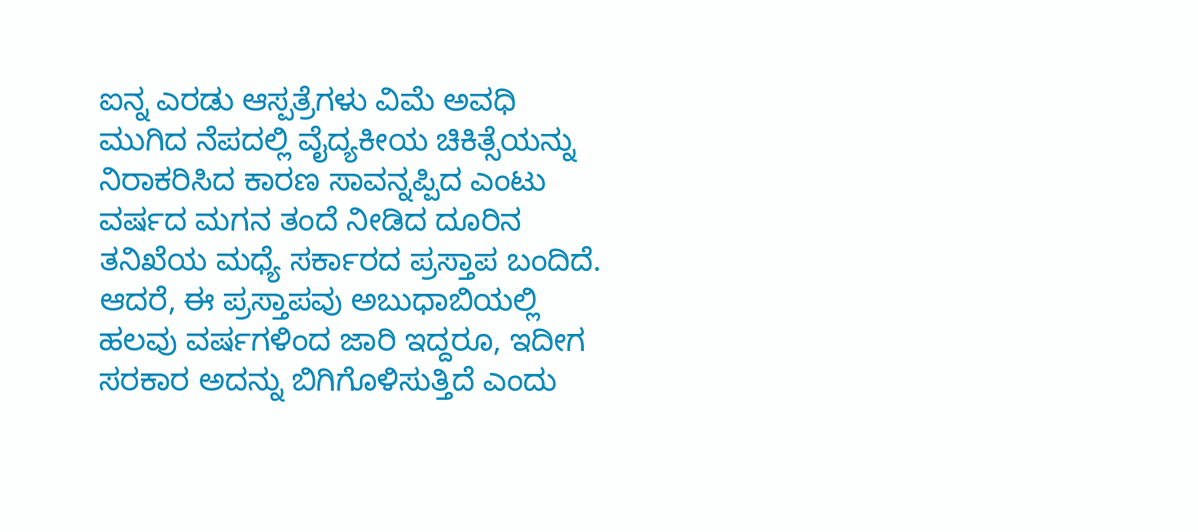ಐನ್ನ ಎರಡು ಆಸ್ಪತ್ರೆಗಳು ವಿಮೆ ಅವಧಿ ಮುಗಿದ ನೆಪದಲ್ಲಿ ವೈದ್ಯಕೀಯ ಚಿಕಿತ್ಸೆಯನ್ನು ನಿರಾಕರಿಸಿದ ಕಾರಣ ಸಾವನ್ನಪ್ಪಿದ ಎಂಟು ವರ್ಷದ ಮಗನ ತಂದೆ ನೀಡಿದ ದೂರಿನ ತನಿಖೆಯ ಮಧ್ಯೆ ಸರ್ಕಾರದ ಪ್ರಸ್ತಾಪ ಬಂದಿದೆ. ಆದರೆ, ಈ ಪ್ರಸ್ತಾಪವು ಅಬುಧಾಬಿಯಲ್ಲಿ ಹಲವು ವರ್ಷಗಳಿಂದ ಜಾರಿ ಇದ್ದರೂ, ಇದೀಗ ಸರಕಾರ ಅದನ್ನು ಬಿಗಿಗೊಳಿಸುತ್ತಿದೆ ಎಂದು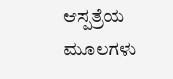ಆಸ್ಪತ್ರೆಯ ಮೂಲಗಳು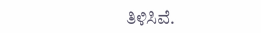ತಿಳಿಸಿವೆ.